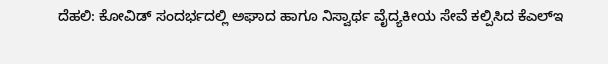ದೆಹಲಿ: ಕೋವಿಡ್ ಸಂದರ್ಭದಲ್ಲಿ ಅಘಾದ ಹಾಗೂ ನಿಸ್ವಾರ್ಥ ವೈದ್ಯಕೀಯ ಸೇವೆ ಕಲ್ಪಿಸಿದ ಕೆಎಲ್ಇ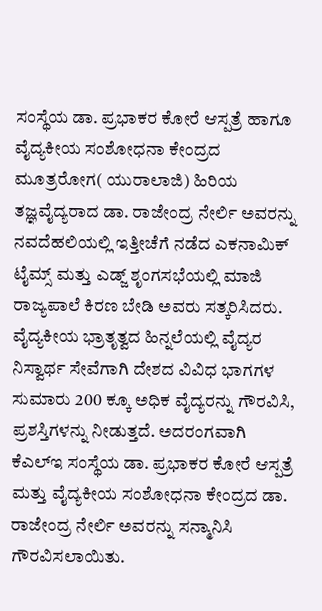ಸಂಸ್ಥೆಯ ಡಾ. ಪ್ರಭಾಕರ ಕೋರೆ ಆಸ್ಪತ್ರೆ ಹಾಗೂ ವೈದ್ಯಕೀಯ ಸಂಶೋಧನಾ ಕೇಂದ್ರದ ಮೂತ್ರರೋಗ( ಯುರಾಲಾಜಿ) ಹಿರಿಯ ತಜ್ಞವೈದ್ಯರಾದ ಡಾ. ರಾಜೇಂದ್ರ ನೇರ್ಲಿ ಅವರನ್ನು ನವದೆಹಲಿಯಲ್ಲಿ ಇತ್ತೀಚೆಗೆ ನಡೆದ ಎಕನಾಮಿಕ್ ಟೈಮ್ಸ್ ಮತ್ತು ಎಡ್ಜ್ ಶೃಂಗಸಭೆಯಲ್ಲಿ ಮಾಜಿ ರಾಜ್ಯಪಾಲೆ ಕಿರಣ ಬೇಡಿ ಅವರು ಸತ್ಕರಿಸಿದರು.
ವೈದ್ಯಕೀಯ ಭ್ರಾತೃತ್ವದ ಹಿನ್ನಲೆಯಲ್ಲಿ ವೈದ್ಯರ ನಿಸ್ವಾರ್ಥ ಸೇವೆಗಾಗಿ ದೇಶದ ವಿವಿಧ ಭಾಗಗಳ ಸುಮಾರು 200 ಕ್ಕೂ ಅಧಿಕ ವೈದ್ಯರನ್ನು ಗೌರವಿಸಿ, ಪ್ರಶಸ್ತಿಗಳನ್ನು ನೀಡುತ್ತದೆ. ಅದರಂಗವಾಗಿ ಕೆಎಲ್ಇ ಸಂಸ್ಥೆಯ ಡಾ. ಪ್ರಭಾಕರ ಕೋರೆ ಆಸ್ಪತ್ರೆ ಮತ್ತು ವೈದ್ಯಕೀಯ ಸಂಶೋಧನಾ ಕೇಂದ್ರದ ಡಾ. ರಾಜೇಂದ್ರ ನೇರ್ಲಿ ಅವರನ್ನು ಸನ್ಮಾನಿಸಿ ಗೌರವಿಸಲಾಯಿತು.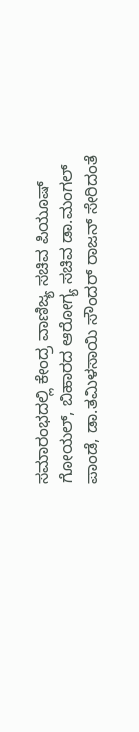ಸಮಾರಂಭದಲ್ಲಿ ಕೇಂದ್ರ ವಾಣಿಜ್ಯ ಸಚಿವ ಪಿಯೂಷ್ ಗೋಯಲ್, ಬಿಹಾರದ ಆರೋಗ್ಯ ಸಚಿವ ಡಾ.ಮಂಗಲ್ ಪಾಂಡೆ, ಡಾ.ತಮಿಳಸಾಯಿ ಸೌಂದರ್ ರಾಜನ್ ಸೇರಿದಂತೆ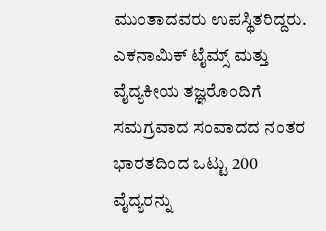ಮುಂತಾದವರು ಉಪಸ್ಥಿತರಿದ್ದರು. ಎಕನಾಮಿಕ್ ಟೈಮ್ಸ್ ಮತ್ತು ವೈದ್ಯಕೀಯ ತಜ್ಞರೊಂದಿಗೆ ಸಮಗ್ರವಾದ ಸಂವಾದದ ನಂತರ ಭಾರತದಿಂದ ಒಟ್ಟು 200 ವೈದ್ಯರನ್ನು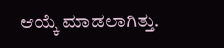ಆಯ್ಕೆ ಮಾಡಲಾಗಿತ್ತು.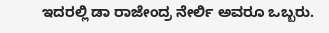ಇದರಲ್ಲಿ ಡಾ ರಾಜೇಂದ್ರ ನೇರ್ಲಿ ಅವರೂ ಒಬ್ಬರು.